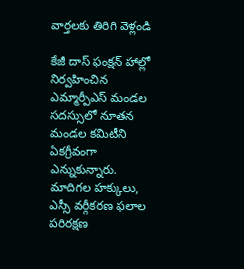వార్తలకు తిరిగి వెళ్లండి

కేజీ దాస్ ఫంక్షన్ హాల్లో నిర్వహించిన ఎమ్మార్పీఎస్ మండల సదస్సులో నూతన మండల కమిటీని ఏకగ్రీవంగా ఎన్నుకున్నారు.
మాదిగల హక్కులు, ఎస్సీ వర్గీకరణ ఫలాల పరిరక్షణ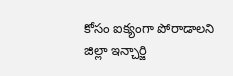కోసం ఐక్యంగా పోరాడాలని జిల్లా ఇన్చార్జి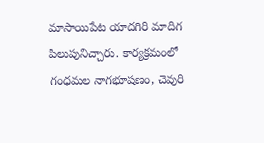మాసాయిపేట యాదగిరి మాదిగ పిలుపునిచ్చారు. కార్యక్రమంలో గంధమల నాగభూషణం, చెవురి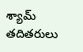శ్యామ్ తదితరులు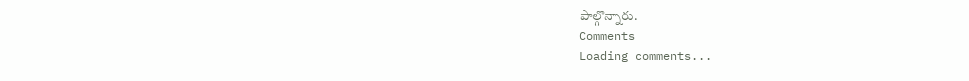పాల్గొన్నారు.
Comments
Loading comments...